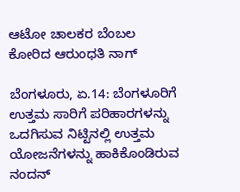ಆಟೋ ಚಾಲಕರ ಬೆಂಬಲ ಕೋರಿದ ಆರುಂಧತಿ ನಾಗ್

ಬೆಂಗಳೂರು, ಏ.14: ಬೆಂಗಳೂರಿಗೆ ಉತ್ತಮ ಸಾರಿಗೆ ಪರಿಹಾರಗಳನ್ನು ಒದಗಿಸುವ ನಿಟ್ಟಿನಲ್ಲಿ ಉತ್ತಮ ಯೋಜನೆಗಳನ್ನು ಹಾಕಿಕೊಂಡಿರುವ ನಂದನ್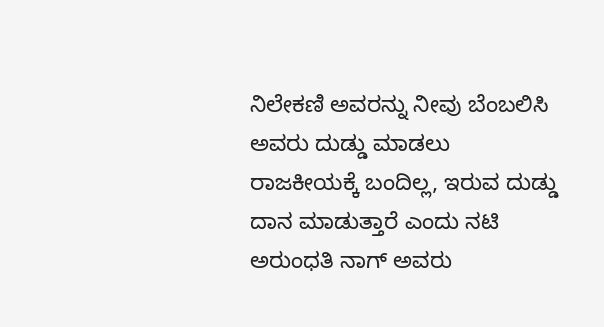ನಿಲೇಕಣಿ ಅವರನ್ನು ನೀವು ಬೆಂಬಲಿಸಿ ಅವರು ದುಡ್ಡು ಮಾಡಲು ರಾಜಕೀಯಕ್ಕೆ ಬಂದಿಲ್ಲ, ಇರುವ ದುಡ್ಡು ದಾನ ಮಾಡುತ್ತಾರೆ ಎಂದು ನಟಿ ಅರುಂಧತಿ ನಾಗ್ ಅವರು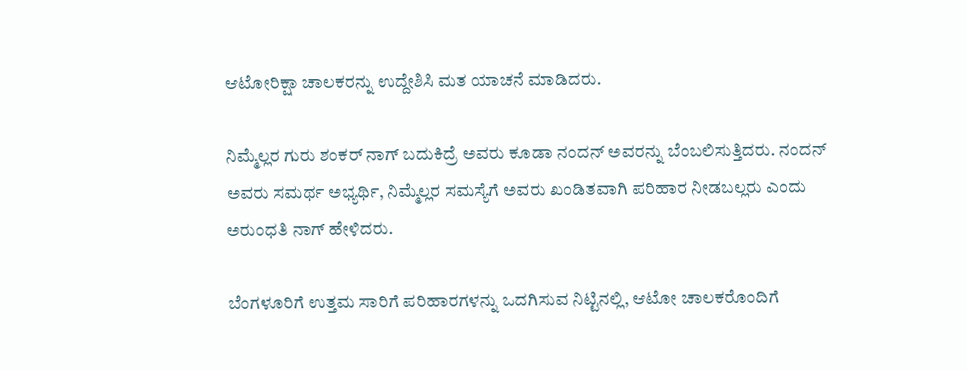ಆಟೋರಿಕ್ಷಾ ಚಾಲಕರನ್ನು ಉದ್ದೇಶಿಸಿ ಮತ ಯಾಚನೆ ಮಾಡಿದರು.

ನಿಮ್ಮೆಲ್ಲರ ಗುರು ಶಂಕರ್ ನಾಗ್ ಬದುಕಿದ್ರೆ ಅವರು ಕೂಡಾ ನಂದನ್ ಅವರನ್ನು ಬೆಂಬಲಿಸುತ್ತಿದರು. ನಂದನ್ ಅವರು ಸಮರ್ಥ ಅಭ್ಯರ್ಥಿ, ನಿಮ್ಮೆಲ್ಲರ ಸಮಸ್ಯೆಗೆ ಅವರು ಖಂಡಿತವಾಗಿ ಪರಿಹಾರ ನೀಡಬಲ್ಲರು ಎಂದು ಅರುಂಧತಿ ನಾಗ್ ಹೇಳಿದರು.

ಬೆಂಗಳೂರಿಗೆ ಉತ್ತಮ ಸಾರಿಗೆ ಪರಿಹಾರಗಳನ್ನು ಒದಗಿಸುವ ನಿಟ್ಟಿನಲ್ಲಿ, ಆಟೋ ಚಾಲಕರೊಂದಿಗೆ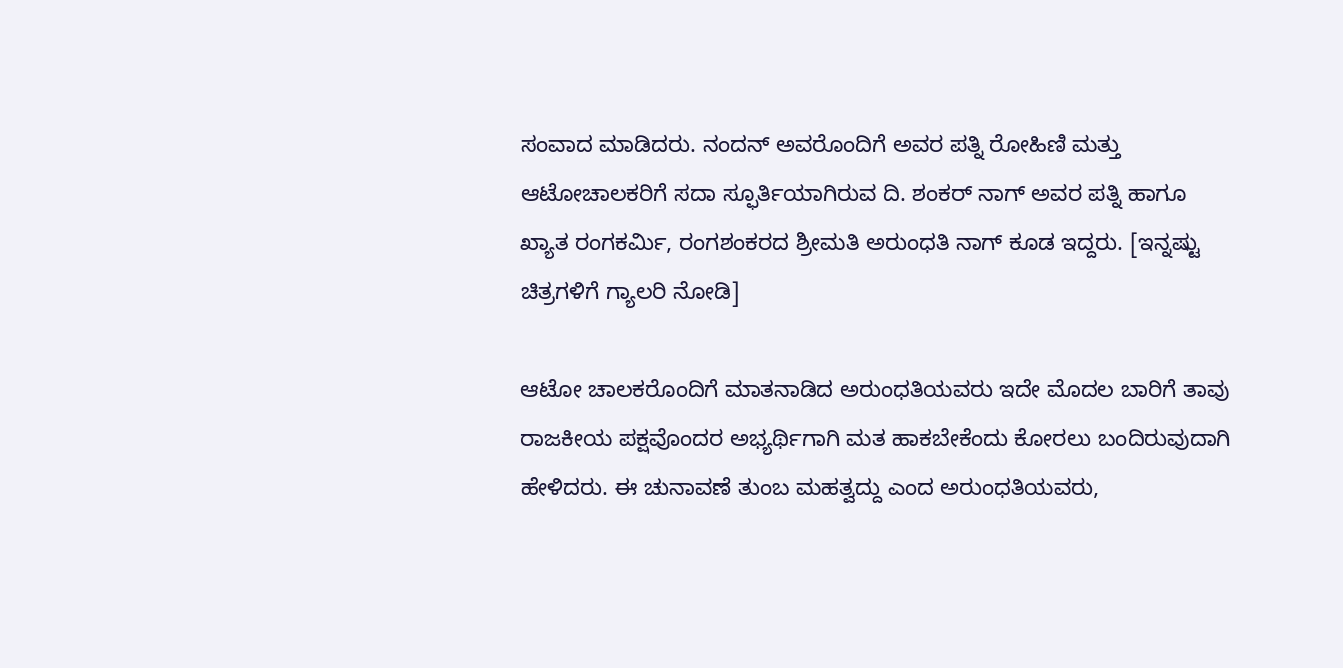ಸಂವಾದ ಮಾಡಿದರು. ನಂದನ್ ಅವರೊಂದಿಗೆ ಅವರ ಪತ್ನಿ ರೋಹಿಣಿ ಮತ್ತು ಆಟೋಚಾಲಕರಿಗೆ ಸದಾ ಸ್ಫೂರ್ತಿಯಾಗಿರುವ ದಿ. ಶಂಕರ್ ನಾಗ್ ಅವರ ಪತ್ನಿ ಹಾಗೂ ಖ್ಯಾತ ರಂಗಕರ್ಮಿ, ರಂಗಶಂಕರದ ಶ್ರೀಮತಿ ಅರುಂಧತಿ ನಾಗ್ ಕೂಡ ಇದ್ದರು. [ಇನ್ನಷ್ಟು ಚಿತ್ರಗಳಿಗೆ ಗ್ಯಾಲರಿ ನೋಡಿ]

ಆಟೋ ಚಾಲಕರೊಂದಿಗೆ ಮಾತನಾಡಿದ ಅರುಂಧತಿಯವರು ಇದೇ ಮೊದಲ ಬಾರಿಗೆ ತಾವು ರಾಜಕೀಯ ಪಕ್ಷವೊಂದರ ಅಭ್ಯರ್ಥಿಗಾಗಿ ಮತ ಹಾಕಬೇಕೆಂದು ಕೋರಲು ಬಂದಿರುವುದಾಗಿ ಹೇಳಿದರು. ಈ ಚುನಾವಣೆ ತುಂಬ ಮಹತ್ವದ್ದು ಎಂದ ಅರುಂಧತಿಯವರು,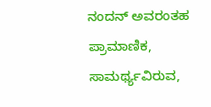ನಂದನ್ ಅವರಂತಹ ಪ್ರಾಮಾಣಿಕ, ಸಾಮರ್ಥ್ಯವಿರುವ,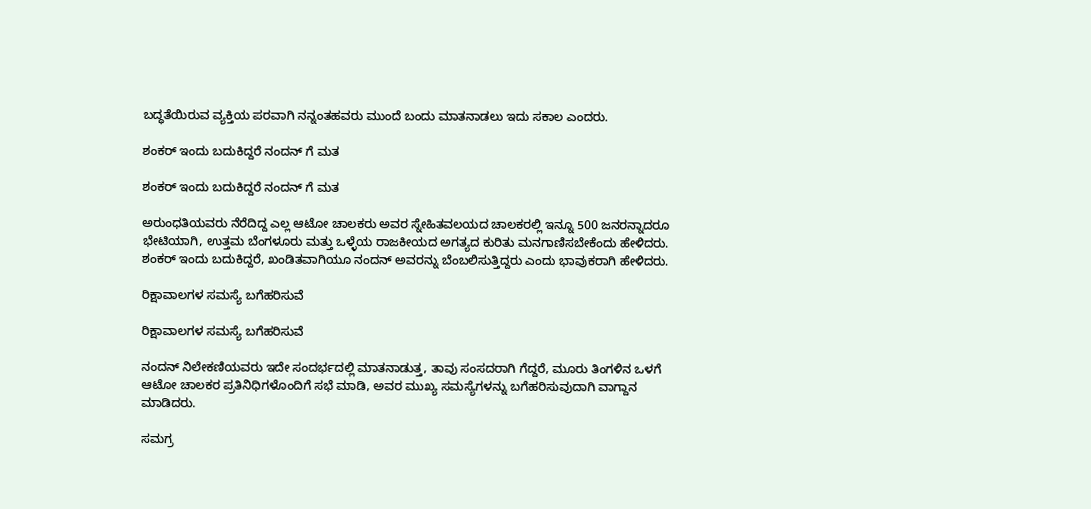ಬದ್ಧತೆಯಿರುವ ವ್ಯಕ್ತಿಯ ಪರವಾಗಿ ನನ್ನಂತಹವರು ಮುಂದೆ ಬಂದು ಮಾತನಾಡಲು ಇದು ಸಕಾಲ ಎಂದರು.

ಶಂಕರ್ ಇಂದು ಬದುಕಿದ್ದರೆ ನಂದನ್ ಗೆ ಮತ

ಶಂಕರ್ ಇಂದು ಬದುಕಿದ್ದರೆ ನಂದನ್ ಗೆ ಮತ

ಅರುಂಧತಿಯವರು ನೆರೆದಿದ್ದ ಎಲ್ಲ ಆಟೋ ಚಾಲಕರು ಅವರ ಸ್ನೇಹಿತವಲಯದ ಚಾಲಕರಲ್ಲಿ ಇನ್ನೂ 500 ಜನರನ್ನಾದರೂ ಭೇಟಿಯಾಗಿ, ಉತ್ತಮ ಬೆಂಗಳೂರು ಮತ್ತು ಒಳ್ಳೆಯ ರಾಜಕೀಯದ ಅಗತ್ಯದ ಕುರಿತು ಮನಗಾಣಿಸಬೇಕೆಂದು ಹೇಳಿದರು. ಶಂಕರ್ ಇಂದು ಬದುಕಿದ್ದರೆ, ಖಂಡಿತವಾಗಿಯೂ ನಂದನ್ ಅವರನ್ನು ಬೆಂಬಲಿಸುತ್ತಿದ್ದರು ಎಂದು ಭಾವುಕರಾಗಿ ಹೇಳಿದರು.

ರಿಕ್ಷಾವಾಲಗಳ ಸಮಸ್ಯೆ ಬಗೆಹರಿಸುವೆ

ರಿಕ್ಷಾವಾಲಗಳ ಸಮಸ್ಯೆ ಬಗೆಹರಿಸುವೆ

ನಂದನ್ ನಿಲೇಕಣಿಯವರು ಇದೇ ಸಂದರ್ಭದಲ್ಲಿ ಮಾತನಾಡುತ್ತ, ತಾವು ಸಂಸದರಾಗಿ ಗೆದ್ದರೆ, ಮೂರು ತಿಂಗಳಿನ ಒಳಗೆ ಆಟೋ ಚಾಲಕರ ಪ್ರತಿನಿಧಿಗಳೊಂದಿಗೆ ಸಭೆ ಮಾಡಿ, ಅವರ ಮುಖ್ಯ ಸಮಸ್ಯೆಗಳನ್ನು ಬಗೆಹರಿಸುವುದಾಗಿ ವಾಗ್ದಾನ ಮಾಡಿದರು.

ಸಮಗ್ರ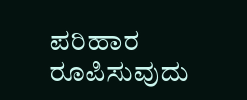ಪರಿಹಾರ ರೂಪಿಸುವುದು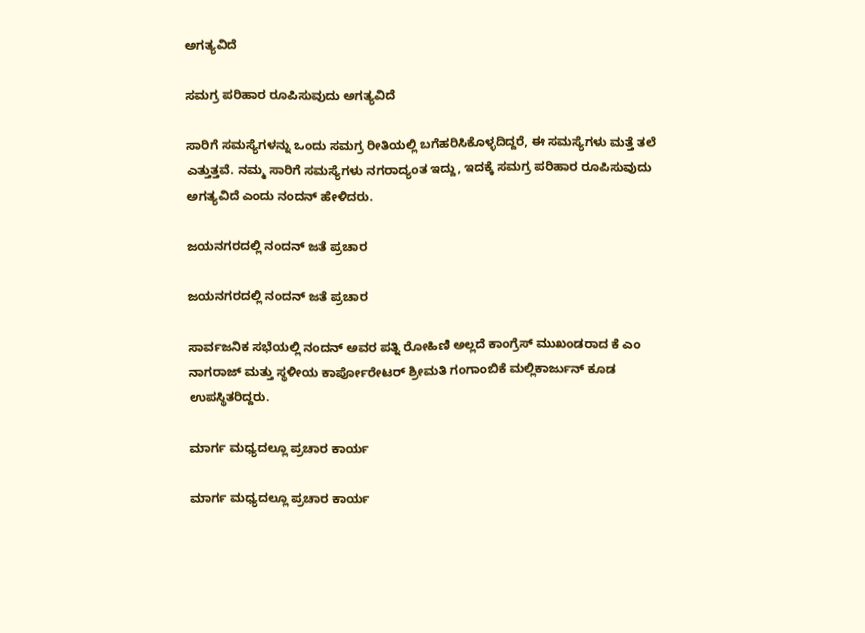ಅಗತ್ಯವಿದೆ

ಸಮಗ್ರ ಪರಿಹಾರ ರೂಪಿಸುವುದು ಅಗತ್ಯವಿದೆ

ಸಾರಿಗೆ ಸಮಸ್ಯೆಗಳನ್ನು ಒಂದು ಸಮಗ್ರ ರೀತಿಯಲ್ಲಿ ಬಗೆಹರಿಸಿಕೊಳ್ಳದಿದ್ದರೆ, ಈ ಸಮಸ್ಯೆಗಳು ಮತ್ತೆ ತಲೆ ಎತ್ತುತ್ತವೆ. ನಮ್ಮ ಸಾರಿಗೆ ಸಮಸ್ಯೆಗಳು ನಗರಾದ್ಯಂತ ಇದ್ದು, ಇದಕ್ಕೆ ಸಮಗ್ರ ಪರಿಹಾರ ರೂಪಿಸುವುದು ಅಗತ್ಯವಿದೆ ಎಂದು ನಂದನ್ ಹೇಳಿದರು.

ಜಯನಗರದಲ್ಲಿ ನಂದನ್ ಜತೆ ಪ್ರಚಾರ

ಜಯನಗರದಲ್ಲಿ ನಂದನ್ ಜತೆ ಪ್ರಚಾರ

ಸಾರ್ವಜನಿಕ ಸಭೆಯಲ್ಲಿ ನಂದನ್ ಅವರ ಪತ್ನಿ ರೋಹಿಣಿ ಅಲ್ಲದೆ ಕಾಂಗ್ರೆಸ್ ಮುಖಂಡರಾದ ಕೆ ಎಂ ನಾಗರಾಜ್ ಮತ್ತು ಸ್ಥಳೀಯ ಕಾರ್ಪೋರೇಟರ್ ಶ್ರೀಮತಿ ಗಂಗಾಂಬಿಕೆ ಮಲ್ಲಿಕಾರ್ಜುನ್ ಕೂಡ ಉಪಸ್ಥಿತರಿದ್ದರು.

ಮಾರ್ಗ ಮಧ್ಯದಲ್ಲೂ ಪ್ರಚಾರ ಕಾರ್ಯ

ಮಾರ್ಗ ಮಧ್ಯದಲ್ಲೂ ಪ್ರಚಾರ ಕಾರ್ಯ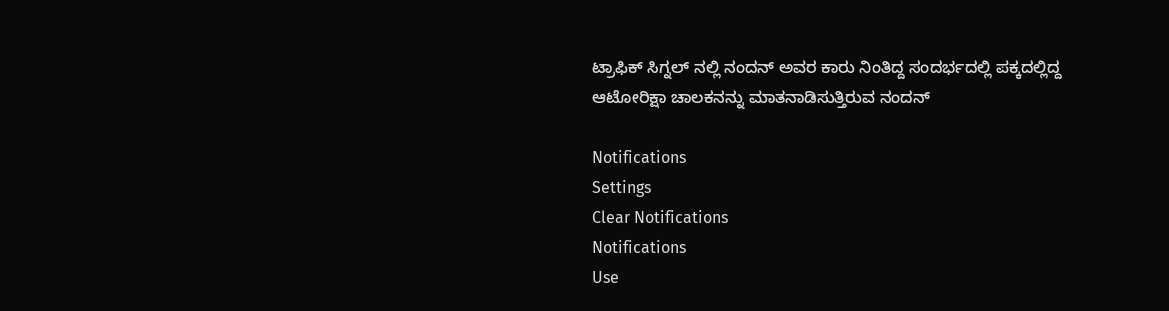ಟ್ರಾಫಿಕ್ ಸಿಗ್ನಲ್ ನಲ್ಲಿ ನಂದನ್ ಅವರ ಕಾರು ನಿಂತಿದ್ದ ಸಂದರ್ಭದಲ್ಲಿ ಪಕ್ಕದಲ್ಲಿದ್ದ ಆಟೋರಿಕ್ಷಾ ಚಾಲಕನನ್ನು ಮಾತನಾಡಿಸುತ್ತಿರುವ ನಂದನ್

Notifications
Settings
Clear Notifications
Notifications
Use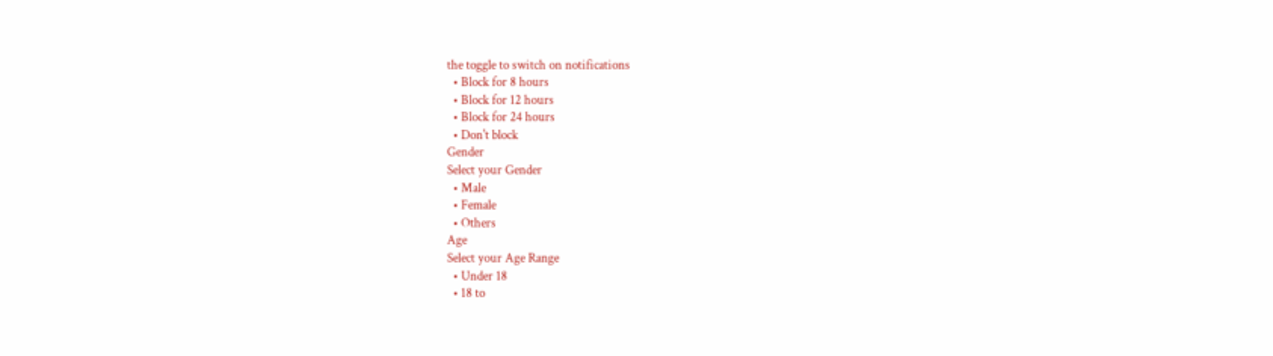the toggle to switch on notifications
  • Block for 8 hours
  • Block for 12 hours
  • Block for 24 hours
  • Don't block
Gender
Select your Gender
  • Male
  • Female
  • Others
Age
Select your Age Range
  • Under 18
  • 18 to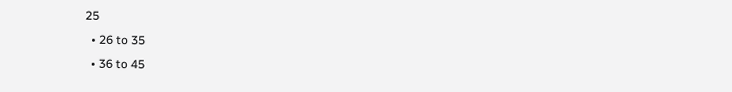25
  • 26 to 35
  • 36 to 45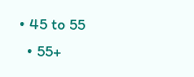• 45 to 55
  • 55+